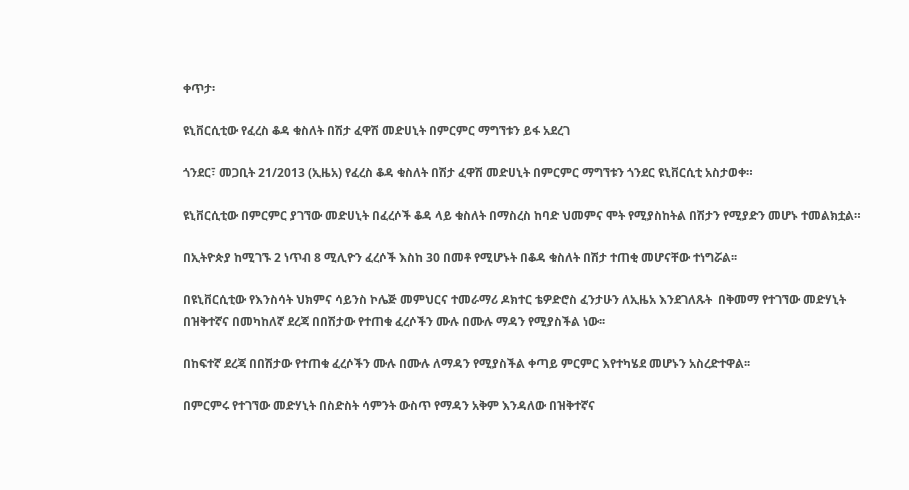ቀጥታ፡

ዩኒቨርሲቲው የፈረስ ቆዳ ቁስለት በሽታ ፈዋሽ መድሀኒት በምርምር ማግኘቱን ይፋ አደረገ

ጎንደር፣ መጋቢት 21/2013 (ኢዜአ) የፈረስ ቆዳ ቁስለት በሽታ ፈዋሽ መድሀኒት በምርምር ማግኘቱን ጎንደር ዩኒቨርሲቲ አስታወቀ።

ዩኒቨርሲቲው በምርምር ያገኘው መድሀኒት በፈረሶች ቆዳ ላይ ቁስለት በማስረስ ከባድ ህመምና ሞት የሚያስከትል በሽታን የሚያድን መሆኑ ተመልክቷል።

በኢትዮጵያ ከሚገኙ 2 ነጥብ 8 ሚሊዮን ፈረሶች እስከ 30 በመቶ የሚሆኑት በቆዳ ቁስለት በሽታ ተጠቂ መሆናቸው ተነግሯል፡፡

በዩኒቨርሲቲው የእንስሳት ህክምና ሳይንስ ኮሌጅ መምህርና ተመራማሪ ዶክተር ቴዎድሮስ ፈንታሁን ለኢዜአ እንደገለጹት  በቅመማ የተገኘው መድሃኒት በዝቅተኛና በመካከለኛ ደረጃ በበሽታው የተጠቁ ፈረሶችን ሙሉ በሙሉ ማዳን የሚያስችል ነው፡፡

በከፍተኛ ደረጃ በበሽታው የተጠቁ ፈረሶችን ሙሉ በሙሉ ለማዳን የሚያስችል ቀጣይ ምርምር እየተካሄደ መሆኑን አስረድተዋል፡፡

በምርምሩ የተገኘው መድሃኒት በስድስት ሳምንት ውስጥ የማዳን አቅም እንዳለው በዝቅተኛና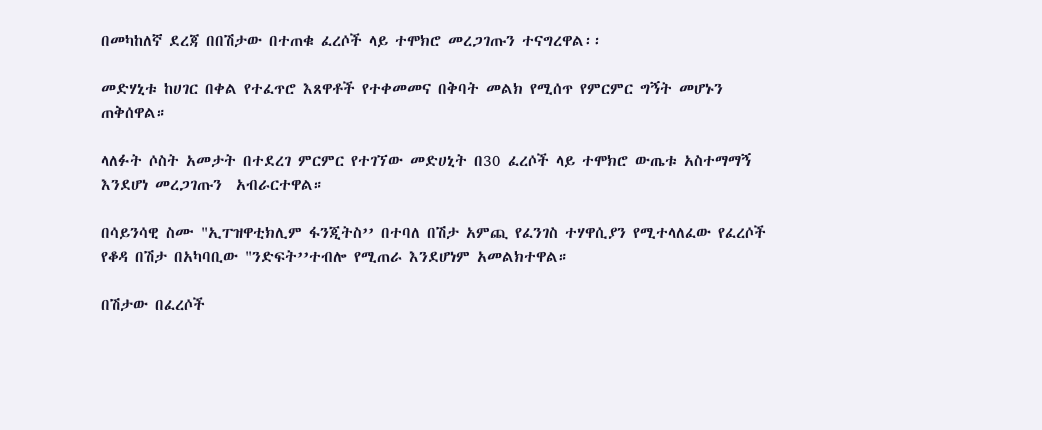በመካከለኛ ደረጃ በበሽታው በተጠቁ ፈረሶች ላይ ተሞክሮ መረጋገጡን ተናግረዋል፡፡

መድሃኒቱ ከሀገር በቀል የተፈጥሮ እጸዋቶች የተቀመመና በቅባት መልክ የሚሰጥ የምርምር ግኝት መሆኑን ጠቅሰዋል።

ላለፉት ሶስት አመታት በተደረገ ምርምር የተገኘው መድሀኒት በ30 ፈረሶች ላይ ተሞክሮ ውጤቱ አስተማማኝ እንደሆነ መረጋገጡን  አብራርተዋል።

በሳይንሳዊ ስሙ "ኢፐዝዋቲክሊም ፋንጂትስ’’ በተባለ በሽታ አምጪ የፈንገስ ተሃዋሲያን የሚተላለፈው የፈረሶች የቆዳ በሽታ በአካባቢው "ንድፍት’’ተብሎ የሚጠራ እንደሆነም አመልክተዋል።

በሽታው በፈረሶች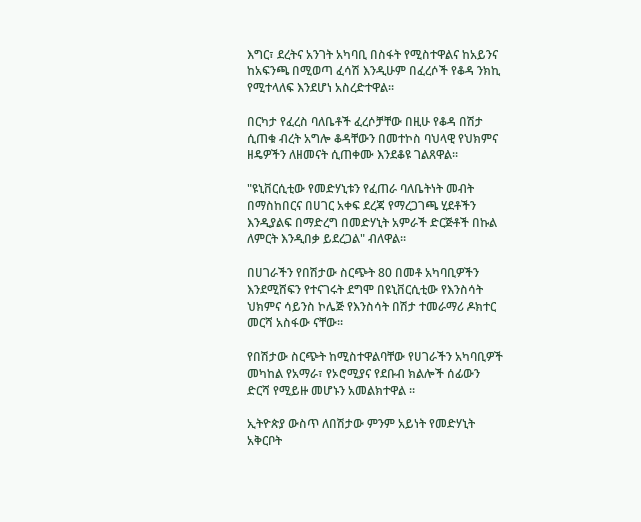እግር፣ ደረትና አንገት አካባቢ በስፋት የሚስተዋልና ከአይንና ከአፍንጫ በሚወጣ ፈሳሽ እንዲሁም በፈረሶች የቆዳ ንክኪ የሚተላለፍ እንደሆነ አስረድተዋል፡፡

በርካታ የፈረስ ባለቤቶች ፈረሶቻቸው በዚሁ የቆዳ በሽታ ሲጠቁ ብረት አግሎ ቆዳቸውን በመተኮስ ባህላዊ የህክምና ዘዴዎችን ለዘመናት ሲጠቀሙ እንደቆዩ ገልጸዋል፡፡

"ዩኒቨርሲቲው የመድሃኒቱን የፈጠራ ባለቤትነት መብት በማስከበርና በሀገር አቀፍ ደረጃ የማረጋገጫ ሂደቶችን እንዲያልፍ በማድረግ በመድሃኒት አምራች ድርጅቶች በኩል ለምርት እንዲበቃ ይደረጋል" ብለዋል።

በሀገራችን የበሽታው ስርጭት 80 በመቶ አካባቢዎችን እንደሚሸፍን የተናገሩት ደግሞ በዩኒቨርሲቲው የእንስሳት ህክምና ሳይንስ ኮሌጅ የእንስሳት በሽታ ተመራማሪ ዶክተር መርሻ አስፋው ናቸው፡፡

የበሽታው ስርጭት ከሚስተዋልባቸው የሀገራችን አካባቢዎች መካከል የአማራ፣ የኦሮሚያና የደቡብ ክልሎች ሰፊውን ድርሻ የሚይዙ መሆኑን አመልክተዋል ፡፡

ኢትዮጵያ ውስጥ ለበሽታው ምንም አይነት የመድሃኒት አቅርቦት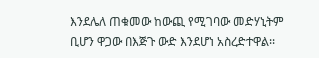እንደሌለ ጠቁመው ከውጪ የሚገባው መድሃኒትም ቢሆን ዋጋው በእጅጉ ውድ እንደሆነ አስረድተዋል፡፡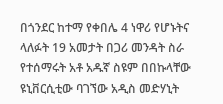በጎንደር ከተማ የቀበሌ 4 ነዋሪ የሆኑትና ላለፉት 19 አመታት በጋሪ መንዳት ስራ የተሰማሩት አቶ አዱኛ ስዩም በበኩላቸው ዩኒቨርሲቲው ባገኘው አዲስ መድሃኒት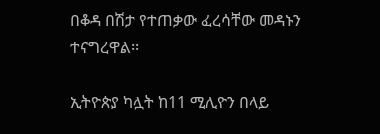በቆዳ በሽታ የተጠቃው ፈረሳቸው መዳኑን ተናግረዋል፡፡

ኢትዮጵያ ካሏት ከ11 ሚሊዮን በላይ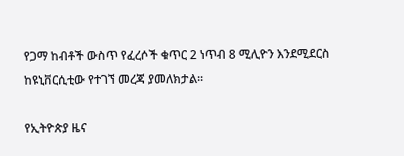የጋማ ከብቶች ውስጥ የፈረሶች ቁጥር 2 ነጥብ 8 ሚሊዮን እንደሚደርስ ከዩኒቨርሲቲው የተገኘ መረጃ ያመለክታል፡፡

የኢትዮጵያ ዜና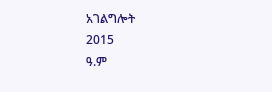አገልግሎት
2015
ዓ.ም